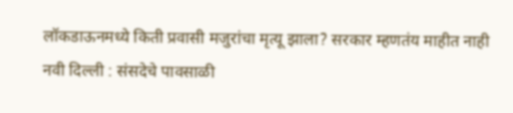लॉकडाऊनमध्ये किती प्रवासी मजुरांचा मृत्यू झाला? सरकार म्हणतंय माहीत नाही
नवी दिल्ली : संसदेचे पावसाळी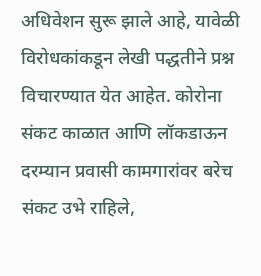अधिवेशन सुरू झाले आहे, यावेळी विरोधकांकडून लेखी पद्धतीने प्रश्न विचारण्यात येत आहेत. कोरोना संकट काळात आणि लॉकडाऊन दरम्यान प्रवासी कामगारांवर बरेच संकट उभे राहिले,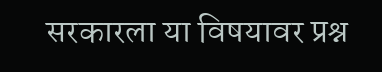सरकारला या विषयावर प्रश्न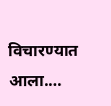विचारण्यात आला.…